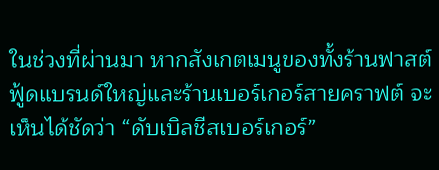ในช่วงที่ผ่านมา หากสังเกตเมนูของทั้งร้านฟาสต์ฟู้ดแบรนด์ใหญ่และร้านเบอร์เกอร์สายคราฟต์ จะเห็นได้ชัดว่า “ดับเบิลชีสเบอร์เกอร์”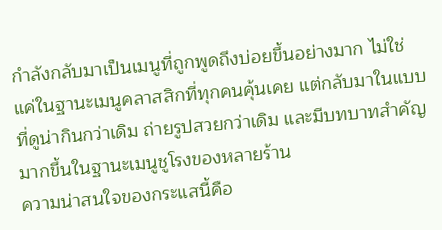กำลังกลับมาเป็นเมนูที่ถูกพูดถึงบ่อยขึ้นอย่างมาก ไม่ใช่แค่ในฐานะเมนูคลาสสิกที่ทุกคนคุ้นเคย แต่กลับมาในแบบที่ดูน่ากินกว่าเดิม ถ่ายรูปสวยกว่าเดิม และมีบทบาทสำคัญมากขึ้นในฐานะเมนูชูโรงของหลายร้าน
ความน่าสนใจของกระแสนี้คือ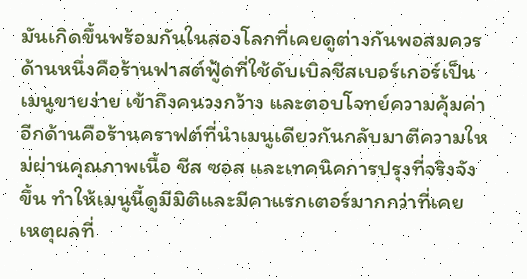มันเกิดขึ้นพร้อมกันในสองโลกที่เคยดูต่างกันพอสมควร ด้านหนึ่งคือร้านฟาสต์ฟู้ดที่ใช้ดับเบิลชีสเบอร์เกอร์เป็นเมนูขายง่าย เข้าถึงคนวงกว้าง และตอบโจทย์ความคุ้มค่า อีกด้านคือร้านคราฟต์ที่นำเมนูเดียวกันกลับมาตีความใหม่ผ่านคุณภาพเนื้อ ชีส ซอส และเทคนิคการปรุงที่จริงจังขึ้น ทำให้เมนูนี้ดูมีมิติและมีคาแรกเตอร์มากกว่าที่เคย
เหตุผลที่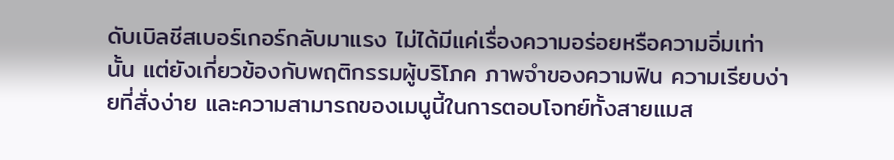ดับเบิลชีสเบอร์เกอร์กลับมาแรง ไม่ได้มีแค่เรื่องความอร่อยหรือความอิ่มเท่านั้น แต่ยังเกี่ยวข้องกับพฤติกรรมผู้บริโภค ภาพจำของความฟิน ความเรียบง่ายที่สั่งง่าย และความสามารถของเมนูนี้ในการตอบโจทย์ทั้งสายแมส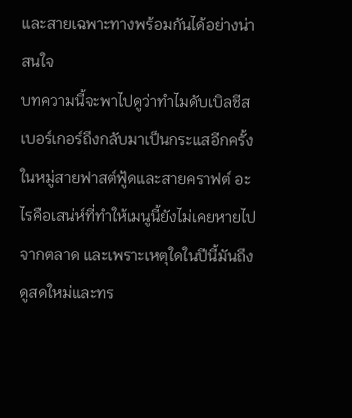และสายเฉพาะทางพร้อมกันได้อย่างน่าสนใจ
บทความนี้จะพาไปดูว่าทำไมดับเบิลชีสเบอร์เกอร์ถึงกลับมาเป็นกระแสอีกครั้งในหมู่สายฟาสต์ฟู้ดและสายคราฟต์ อะไรคือเสน่ห์ที่ทำให้เมนูนี้ยังไม่เคยหายไปจากตลาด และเพราะเหตุใดในปีนี้มันถึงดูสดใหม่และทร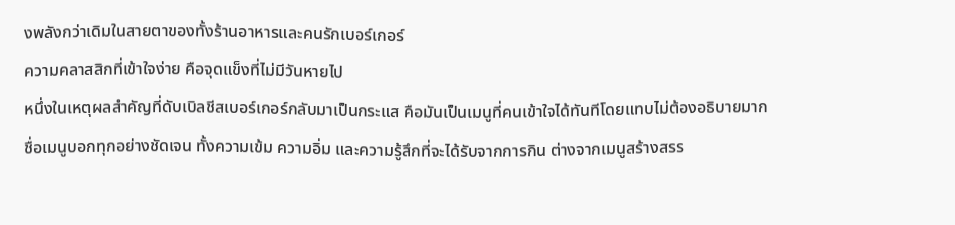งพลังกว่าเดิมในสายตาของทั้งร้านอาหารและคนรักเบอร์เกอร์
ความคลาสสิกที่เข้าใจง่าย คือจุดแข็งที่ไม่มีวันหายไป
หนึ่งในเหตุผลสำคัญที่ดับเบิลชีสเบอร์เกอร์กลับมาเป็นกระแส คือมันเป็นเมนูที่คนเข้าใจได้ทันทีโดยแทบไม่ต้องอธิบายมาก ชื่อเมนูบอกทุกอย่างชัดเจน ทั้งความเข้ม ความอิ่ม และความรู้สึกที่จะได้รับจากการกิน ต่างจากเมนูสร้างสรร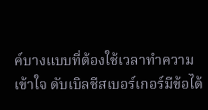ค์บางแบบที่ต้องใช้เวลาทำความเข้าใจ ดับเบิลชีสเบอร์เกอร์มีข้อได้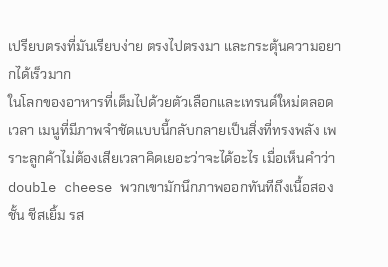เปรียบตรงที่มันเรียบง่าย ตรงไปตรงมา และกระตุ้นความอยากได้เร็วมาก
ในโลกของอาหารที่เต็มไปด้วยตัวเลือกและเทรนด์ใหม่ตลอดเวลา เมนูที่มีภาพจำชัดแบบนี้กลับกลายเป็นสิ่งที่ทรงพลัง เพราะลูกค้าไม่ต้องเสียเวลาคิดเยอะว่าจะได้อะไร เมื่อเห็นคำว่า double cheese พวกเขามักนึกภาพออกทันทีถึงเนื้อสองชั้น ชีสเยิ้ม รส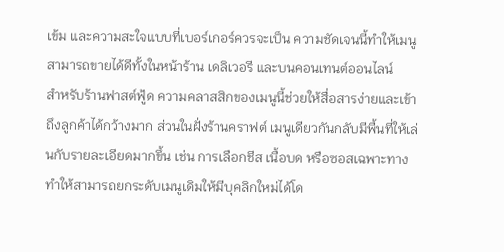เข้ม และความสะใจแบบที่เบอร์เกอร์ควรจะเป็น ความชัดเจนนี้ทำให้เมนูสามารถขายได้ดีทั้งในหน้าร้าน เดลิเวอรี และบนคอนเทนต์ออนไลน์
สำหรับร้านฟาสต์ฟู้ด ความคลาสสิกของเมนูนี้ช่วยให้สื่อสารง่ายและเข้าถึงลูกค้าได้กว้างมาก ส่วนในฝั่งร้านคราฟต์ เมนูเดียวกันกลับมีพื้นที่ให้เล่นกับรายละเอียดมากขึ้น เช่น การเลือกชีส เนื้อบด หรือซอสเฉพาะทาง ทำให้สามารถยกระดับเมนูเดิมให้มีบุคลิกใหม่ได้โด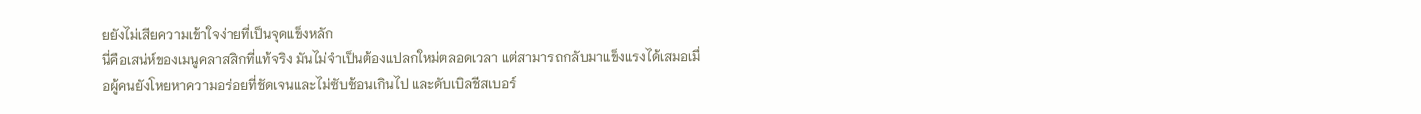ยยังไม่เสียความเข้าใจง่ายที่เป็นจุดแข็งหลัก
นี่คือเสน่ห์ของเมนูคลาสสิกที่แท้จริง มันไม่จำเป็นต้องแปลกใหม่ตลอดเวลา แต่สามารถกลับมาแข็งแรงได้เสมอเมื่อผู้คนยังโหยหาความอร่อยที่ชัดเจนและไม่ซับซ้อนเกินไป และดับเบิลชีสเบอร์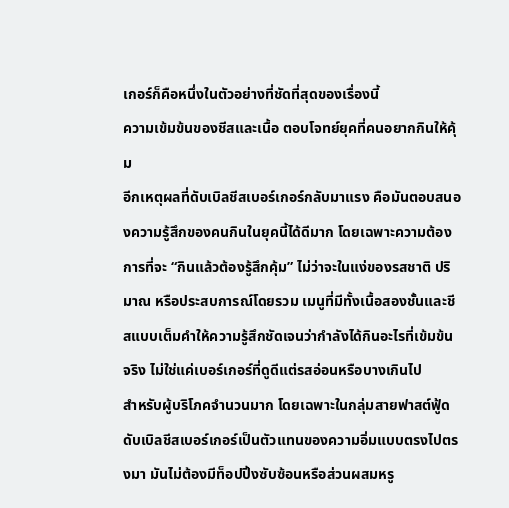เกอร์ก็คือหนึ่งในตัวอย่างที่ชัดที่สุดของเรื่องนี้
ความเข้มข้นของชีสและเนื้อ ตอบโจทย์ยุคที่คนอยากกินให้คุ้ม
อีกเหตุผลที่ดับเบิลชีสเบอร์เกอร์กลับมาแรง คือมันตอบสนองความรู้สึกของคนกินในยุคนี้ได้ดีมาก โดยเฉพาะความต้องการที่จะ “กินแล้วต้องรู้สึกคุ้ม” ไม่ว่าจะในแง่ของรสชาติ ปริมาณ หรือประสบการณ์โดยรวม เมนูที่มีทั้งเนื้อสองชั้นและชีสแบบเต็มคำให้ความรู้สึกชัดเจนว่ากำลังได้กินอะไรที่เข้มข้นจริง ไม่ใช่แค่เบอร์เกอร์ที่ดูดีแต่รสอ่อนหรือบางเกินไป
สำหรับผู้บริโภคจำนวนมาก โดยเฉพาะในกลุ่มสายฟาสต์ฟู้ด ดับเบิลชีสเบอร์เกอร์เป็นตัวแทนของความอิ่มแบบตรงไปตรงมา มันไม่ต้องมีท็อปปิ้งซับซ้อนหรือส่วนผสมหรู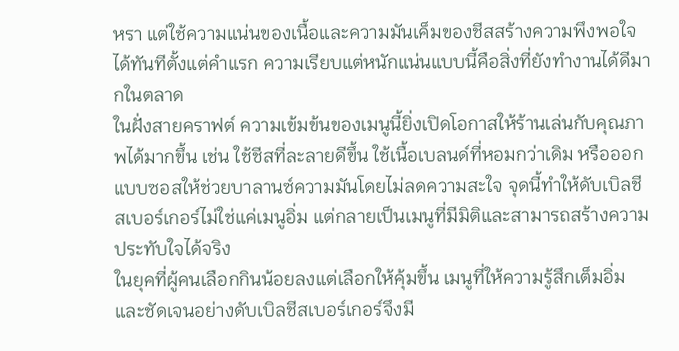หรา แต่ใช้ความแน่นของเนื้อและความมันเค็มของชีสสร้างความพึงพอใจได้ทันทีตั้งแต่คำแรก ความเรียบแต่หนักแน่นแบบนี้คือสิ่งที่ยังทำงานได้ดีมากในตลาด
ในฝั่งสายคราฟต์ ความเข้มข้นของเมนูนี้ยิ่งเปิดโอกาสให้ร้านเล่นกับคุณภาพได้มากขึ้น เช่น ใช้ชีสที่ละลายดีขึ้น ใช้เนื้อเบลนด์ที่หอมกว่าเดิม หรือออกแบบซอสให้ช่วยบาลานซ์ความมันโดยไม่ลดความสะใจ จุดนี้ทำให้ดับเบิลชีสเบอร์เกอร์ไม่ใช่แค่เมนูอิ่ม แต่กลายเป็นเมนูที่มีมิติและสามารถสร้างความประทับใจได้จริง
ในยุคที่ผู้คนเลือกกินน้อยลงแต่เลือกให้คุ้มขึ้น เมนูที่ให้ความรู้สึกเต็มอิ่มและชัดเจนอย่างดับเบิลชีสเบอร์เกอร์จึงมี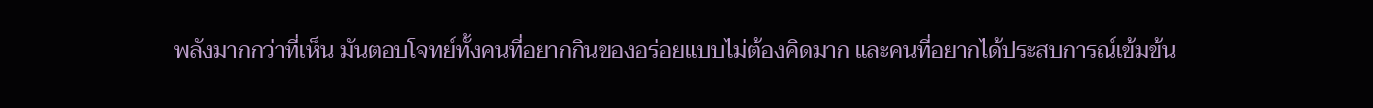พลังมากกว่าที่เห็น มันตอบโจทย์ทั้งคนที่อยากกินของอร่อยแบบไม่ต้องคิดมาก และคนที่อยากได้ประสบการณ์เข้มข้น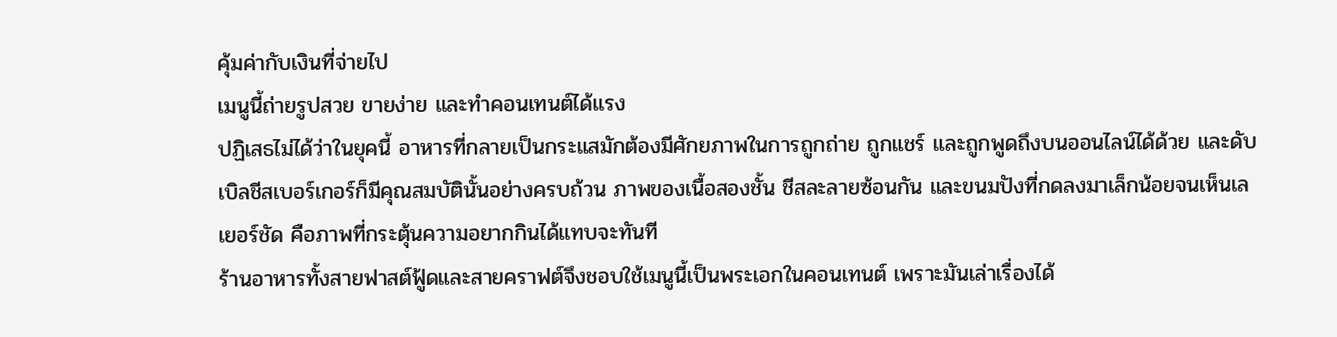คุ้มค่ากับเงินที่จ่ายไป
เมนูนี้ถ่ายรูปสวย ขายง่าย และทำคอนเทนต์ได้แรง
ปฏิเสธไม่ได้ว่าในยุคนี้ อาหารที่กลายเป็นกระแสมักต้องมีศักยภาพในการถูกถ่าย ถูกแชร์ และถูกพูดถึงบนออนไลน์ได้ด้วย และดับเบิลชีสเบอร์เกอร์ก็มีคุณสมบัตินั้นอย่างครบถ้วน ภาพของเนื้อสองชั้น ชีสละลายซ้อนกัน และขนมปังที่กดลงมาเล็กน้อยจนเห็นเลเยอร์ชัด คือภาพที่กระตุ้นความอยากกินได้แทบจะทันที
ร้านอาหารทั้งสายฟาสต์ฟู้ดและสายคราฟต์จึงชอบใช้เมนูนี้เป็นพระเอกในคอนเทนต์ เพราะมันเล่าเรื่องได้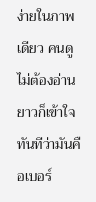ง่ายในภาพเดียว คนดูไม่ต้องอ่านยาวก็เข้าใจทันทีว่ามันคือเบอร์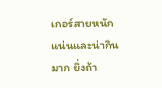เกอร์สายหนักแน่นและน่ากินมาก ยิ่งถ้า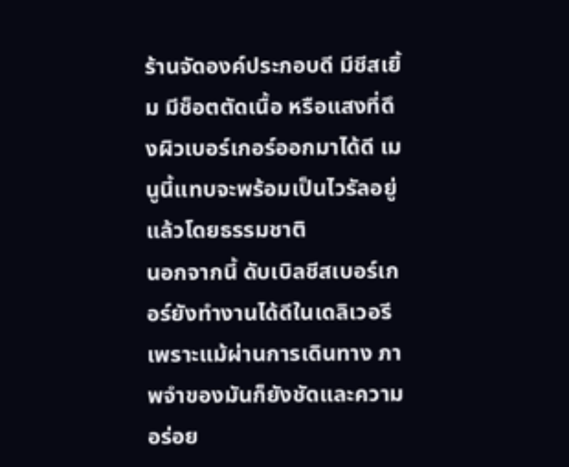ร้านจัดองค์ประกอบดี มีชีสเยิ้ม มีช็อตตัดเนื้อ หรือแสงที่ดึงผิวเบอร์เกอร์ออกมาได้ดี เมนูนี้แทบจะพร้อมเป็นไวรัลอยู่แล้วโดยธรรมชาติ
นอกจากนี้ ดับเบิลชีสเบอร์เกอร์ยังทำงานได้ดีในเดลิเวอรี เพราะแม้ผ่านการเดินทาง ภาพจำของมันก็ยังชัดและความอร่อย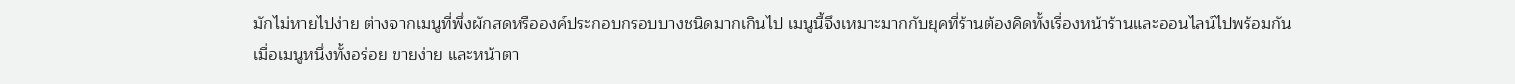มักไม่หายไปง่าย ต่างจากเมนูที่พึ่งผักสดหรือองค์ประกอบกรอบบางชนิดมากเกินไป เมนูนี้จึงเหมาะมากกับยุคที่ร้านต้องคิดทั้งเรื่องหน้าร้านและออนไลน์ไปพร้อมกัน
เมื่อเมนูหนึ่งทั้งอร่อย ขายง่าย และหน้าตา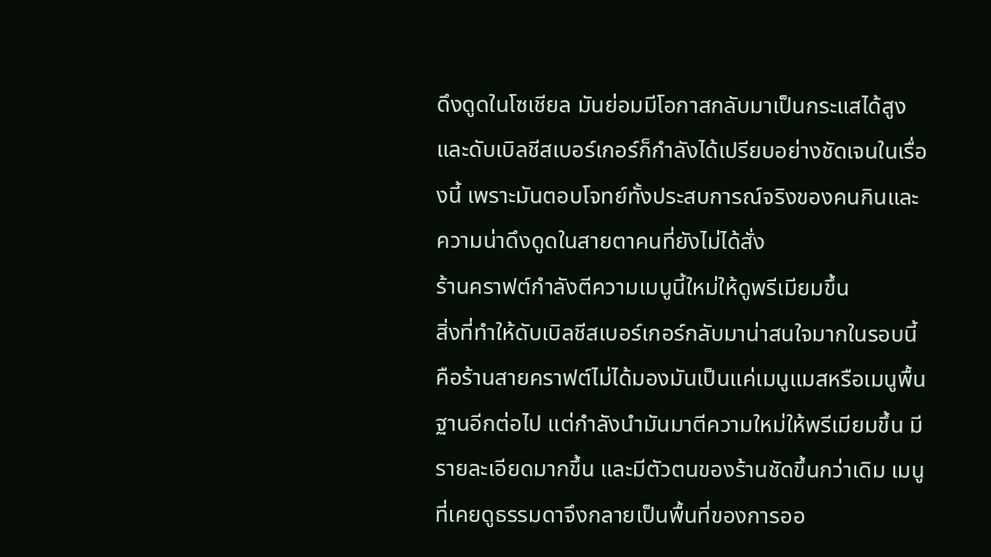ดึงดูดในโซเชียล มันย่อมมีโอกาสกลับมาเป็นกระแสได้สูง และดับเบิลชีสเบอร์เกอร์ก็กำลังได้เปรียบอย่างชัดเจนในเรื่องนี้ เพราะมันตอบโจทย์ทั้งประสบการณ์จริงของคนกินและความน่าดึงดูดในสายตาคนที่ยังไม่ได้สั่ง
ร้านคราฟต์กำลังตีความเมนูนี้ใหม่ให้ดูพรีเมียมขึ้น
สิ่งที่ทำให้ดับเบิลชีสเบอร์เกอร์กลับมาน่าสนใจมากในรอบนี้ คือร้านสายคราฟต์ไม่ได้มองมันเป็นแค่เมนูแมสหรือเมนูพื้นฐานอีกต่อไป แต่กำลังนำมันมาตีความใหม่ให้พรีเมียมขึ้น มีรายละเอียดมากขึ้น และมีตัวตนของร้านชัดขึ้นกว่าเดิม เมนูที่เคยดูธรรมดาจึงกลายเป็นพื้นที่ของการออ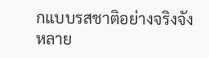กแบบรสชาติอย่างจริงจัง
หลาย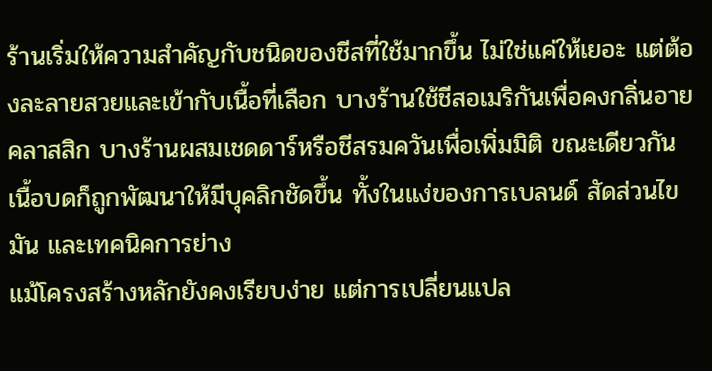ร้านเริ่มให้ความสำคัญกับชนิดของชีสที่ใช้มากขึ้น ไม่ใช่แค่ให้เยอะ แต่ต้องละลายสวยและเข้ากับเนื้อที่เลือก บางร้านใช้ชีสอเมริกันเพื่อคงกลิ่นอายคลาสสิก บางร้านผสมเชดดาร์หรือชีสรมควันเพื่อเพิ่มมิติ ขณะเดียวกัน เนื้อบดก็ถูกพัฒนาให้มีบุคลิกชัดขึ้น ทั้งในแง่ของการเบลนด์ สัดส่วนไขมัน และเทคนิคการย่าง
แม้โครงสร้างหลักยังคงเรียบง่าย แต่การเปลี่ยนแปล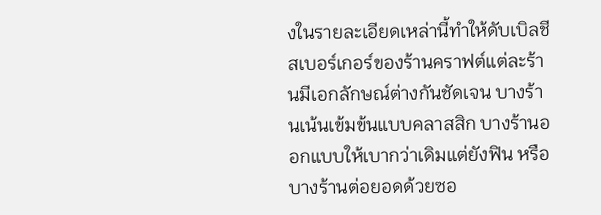งในรายละเอียดเหล่านี้ทำให้ดับเบิลชีสเบอร์เกอร์ของร้านคราฟต์แต่ละร้านมีเอกลักษณ์ต่างกันชัดเจน บางร้านเน้นเข้มข้นแบบคลาสสิก บางร้านออกแบบให้เบากว่าเดิมแต่ยังฟิน หรือบางร้านต่อยอดด้วยซอ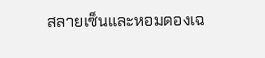สลายเซ็นและหอมดองเฉ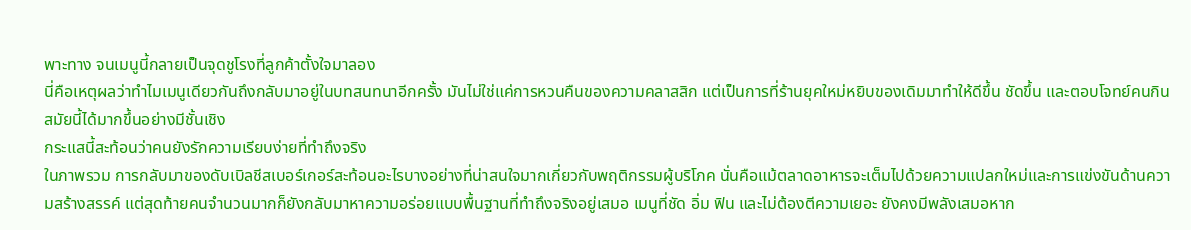พาะทาง จนเมนูนี้กลายเป็นจุดชูโรงที่ลูกค้าตั้งใจมาลอง
นี่คือเหตุผลว่าทำไมเมนูเดียวกันถึงกลับมาอยู่ในบทสนทนาอีกครั้ง มันไม่ใช่แค่การหวนคืนของความคลาสสิก แต่เป็นการที่ร้านยุคใหม่หยิบของเดิมมาทำให้ดีขึ้น ชัดขึ้น และตอบโจทย์คนกินสมัยนี้ได้มากขึ้นอย่างมีชั้นเชิง
กระแสนี้สะท้อนว่าคนยังรักความเรียบง่ายที่ทำถึงจริง
ในภาพรวม การกลับมาของดับเบิลชีสเบอร์เกอร์สะท้อนอะไรบางอย่างที่น่าสนใจมากเกี่ยวกับพฤติกรรมผู้บริโภค นั่นคือแม้ตลาดอาหารจะเต็มไปด้วยความแปลกใหม่และการแข่งขันด้านความสร้างสรรค์ แต่สุดท้ายคนจำนวนมากก็ยังกลับมาหาความอร่อยแบบพื้นฐานที่ทำถึงจริงอยู่เสมอ เมนูที่ชัด อิ่ม ฟิน และไม่ต้องตีความเยอะ ยังคงมีพลังเสมอหาก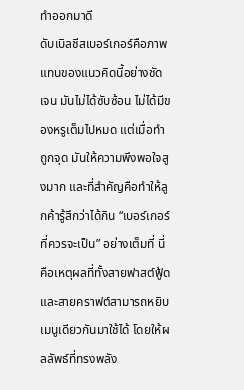ทำออกมาดี
ดับเบิลชีสเบอร์เกอร์คือภาพแทนของแนวคิดนี้อย่างชัดเจน มันไม่ได้ซับซ้อน ไม่ได้มีของหรูเต็มไปหมด แต่เมื่อทำถูกจุด มันให้ความพึงพอใจสูงมาก และที่สำคัญคือทำให้ลูกค้ารู้สึกว่าได้กิน “เบอร์เกอร์ที่ควรจะเป็น” อย่างเต็มที่ นี่คือเหตุผลที่ทั้งสายฟาสต์ฟู้ดและสายคราฟต์สามารถหยิบเมนูเดียวกันมาใช้ได้ โดยให้ผลลัพธ์ที่ทรงพลัง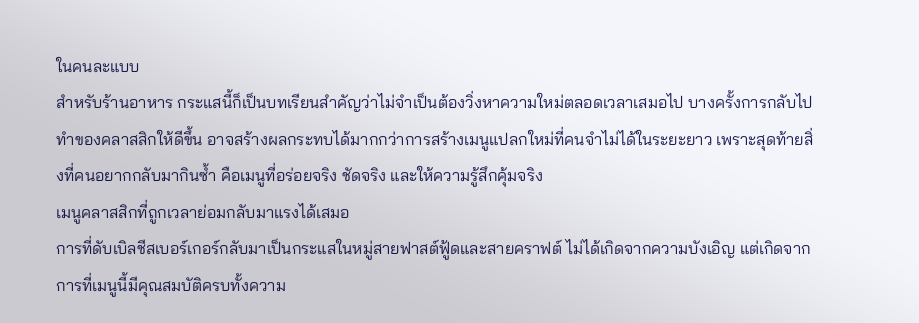ในคนละแบบ
สำหรับร้านอาหาร กระแสนี้ก็เป็นบทเรียนสำคัญว่าไม่จำเป็นต้องวิ่งหาความใหม่ตลอดเวลาเสมอไป บางครั้งการกลับไปทำของคลาสสิกให้ดีขึ้น อาจสร้างผลกระทบได้มากกว่าการสร้างเมนูแปลกใหม่ที่คนจำไม่ได้ในระยะยาว เพราะสุดท้ายสิ่งที่คนอยากกลับมากินซ้ำ คือเมนูที่อร่อยจริง ชัดจริง และให้ความรู้สึกคุ้มจริง
เมนูคลาสสิกที่ถูกเวลาย่อมกลับมาแรงได้เสมอ
การที่ดับเบิลชีสเบอร์เกอร์กลับมาเป็นกระแสในหมู่สายฟาสต์ฟู้ดและสายคราฟต์ ไม่ได้เกิดจากความบังเอิญ แต่เกิดจากการที่เมนูนี้มีคุณสมบัติครบทั้งความ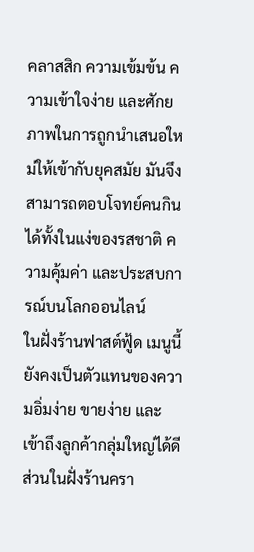คลาสสิก ความเข้มข้น ความเข้าใจง่าย และศักยภาพในการถูกนำเสนอใหม่ให้เข้ากับยุคสมัย มันจึงสามารถตอบโจทย์คนกินได้ทั้งในแง่ของรสชาติ ความคุ้มค่า และประสบการณ์บนโลกออนไลน์
ในฝั่งร้านฟาสต์ฟู้ด เมนูนี้ยังคงเป็นตัวแทนของความอิ่มง่าย ขายง่าย และเข้าถึงลูกค้ากลุ่มใหญ่ได้ดี ส่วนในฝั่งร้านครา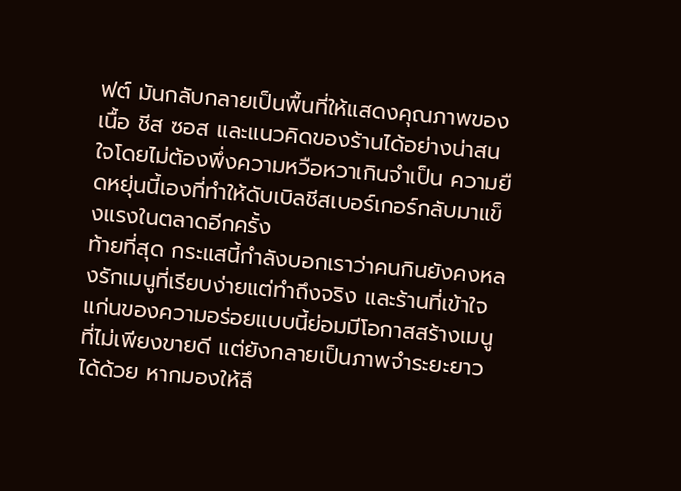ฟต์ มันกลับกลายเป็นพื้นที่ให้แสดงคุณภาพของเนื้อ ชีส ซอส และแนวคิดของร้านได้อย่างน่าสนใจโดยไม่ต้องพึ่งความหวือหวาเกินจำเป็น ความยืดหยุ่นนี้เองที่ทำให้ดับเบิลชีสเบอร์เกอร์กลับมาแข็งแรงในตลาดอีกครั้ง
ท้ายที่สุด กระแสนี้กำลังบอกเราว่าคนกินยังคงหลงรักเมนูที่เรียบง่ายแต่ทำถึงจริง และร้านที่เข้าใจแก่นของความอร่อยแบบนี้ย่อมมีโอกาสสร้างเมนูที่ไม่เพียงขายดี แต่ยังกลายเป็นภาพจำระยะยาวได้ด้วย หากมองให้ลึ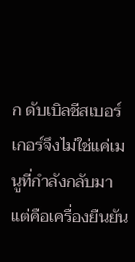ก ดับเบิลชีสเบอร์เกอร์จึงไม่ใช่แค่เมนูที่กำลังกลับมา แต่คือเครื่องยืนยัน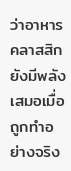ว่าอาหารคลาสสิกยังมีพลังเสมอเมื่อถูกทำอย่างจริง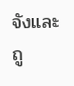จังและถู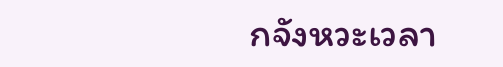กจังหวะเวลา